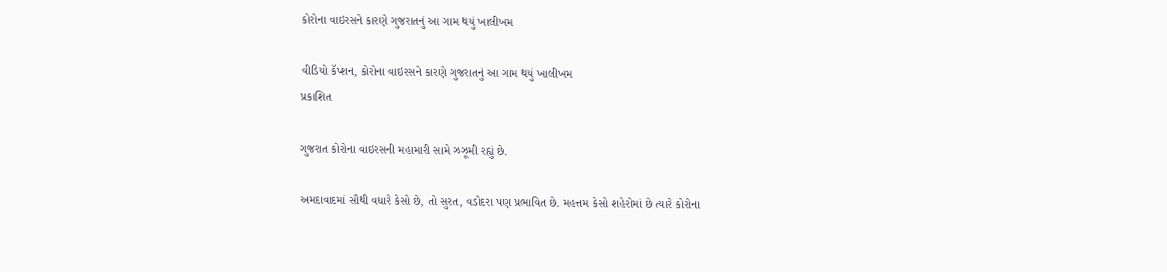કોરોના વાઇરસને કારણે ગુજરાતનું આ ગામ થયું ખાલીખમ

વીડિયો કૅપ્શન, કોરોના વાઇરસને કારણે ગુજરાતનું આ ગામ થયું ખાલીખમ
પ્રકાશિત

ગુજરાત કોરોના વાઇરસની મહામારી સામે ઝઝૂમી રહ્યું છે.

અમદાવાદમાં સૌથી વધારે કેસો છે, તો સુરત, વડોદરા પણ પ્રભાવિત છે. મહત્તમ કેસો શહેરોમાં છે ત્યારે કોરોના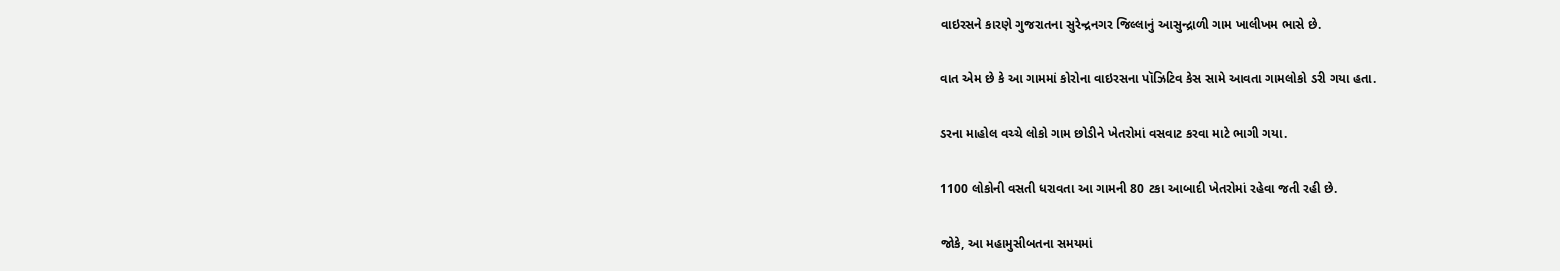વાઇરસને કારણે ગુજરાતના સુરેન્દ્રનગર જિલ્લાનું આસુન્દ્રાળી ગામ ખાલીખમ ભાસે છે.

વાત એમ છે કે આ ગામમાં કોરોના વાઇરસના પૉઝિટિવ કેસ સામે આવતા ગામલોકો ડરી ગયા હતા.

ડરના માહોલ વચ્ચે લોકો ગામ છોડીને ખેતરોમાં વસવાટ કરવા માટે ભાગી ગયા.

1100 લોકોની વસતી ધરાવતા આ ગામની 80 ટકા આબાદી ખેતરોમાં રહેવા જતી રહી છે.

જોકે, આ મહામુસીબતના સમયમાં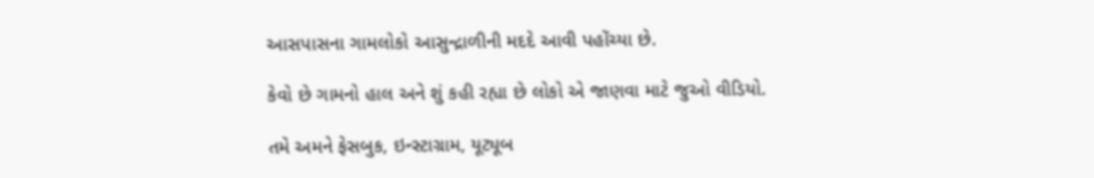આસપાસના ગામલોકો આસુન્દ્રાળીની મદદે આવી પહોંચ્યા છે.

કેવો છે ગામનો હાલ અને શું કહી રહ્યા છે લોકો એ જાણવા માટે જુઓ વીડિયો.

તમે અમને ફેસબુક, ઇન્સ્ટાગ્રામ, યૂટ્યૂબ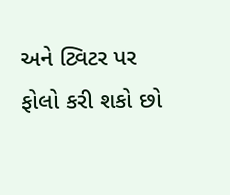અને ટ્વિટર પર ફોલો કરી શકો છો